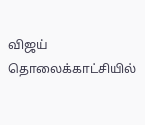விஜய் தொலைக்காட்சியில்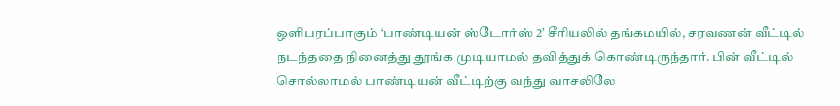ஒளிபரப்பாகும் ‘பாண்டியன் ஸ்டோர்ஸ் 2’ சீரியலில் தங்கமயில், சரவணன் வீட்டில் நடந்ததை நினைத்து தூங்க முடியாமல் தவித்துக் கொண்டிருந்தார். பின் வீட்டில் சொல்லாமல் பாண்டியன் வீட்டிற்கு வந்து வாசலிலே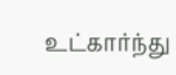உட்கார்ந்து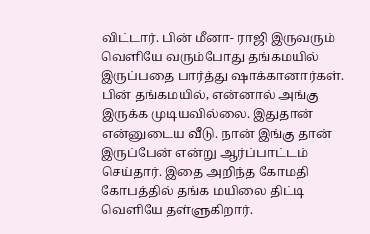விட்டார். பின் மீனா- ராஜி இருவரும் வெளியே வரும்போது தங்கமயில் இருப்பதை பார்த்து ஷாக்கானார்கள். பின் தங்கமயில், என்னால் அங்கு இருக்க முடியவில்லை. இதுதான் என்னுடைய வீடு. நான் இங்கு தான் இருப்பேன் என்று ஆர்ப்பாட்டம் செய்தார். இதை அறிந்த கோமதி கோபத்தில் தங்க மயிலை திட்டி வெளியே தள்ளுகிறார்.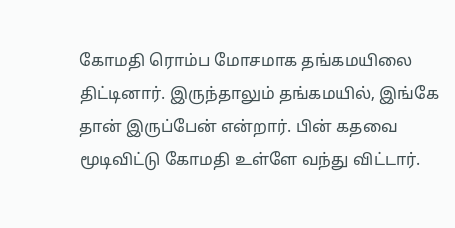கோமதி ரொம்ப மோசமாக தங்கமயிலை திட்டினார். இருந்தாலும் தங்கமயில், இங்கே தான் இருப்பேன் என்றார். பின் கதவை மூடிவிட்டு கோமதி உள்ளே வந்து விட்டார்.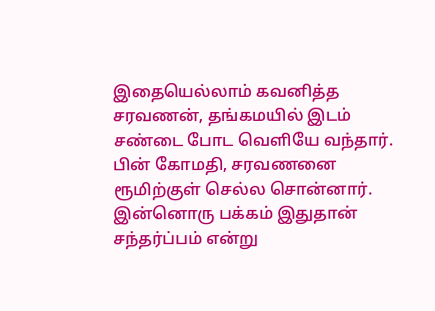இதையெல்லாம் கவனித்த சரவணன், தங்கமயில் இடம் சண்டை போட வெளியே வந்தார். பின் கோமதி, சரவணனை ரூமிற்குள் செல்ல சொன்னார். இன்னொரு பக்கம் இதுதான் சந்தர்ப்பம் என்று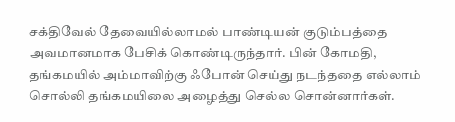சக்திவேல் தேவையில்லாமல் பாண்டியன் குடும்பத்தை அவமானமாக பேசிக் கொண்டிருந்தார். பின் கோமதி, தங்கமயில் அம்மாவிற்கு ஃபோன் செய்து நடந்ததை எல்லாம் சொல்லி தங்கமயிலை அழைத்து செல்ல சொன்னார்கள்.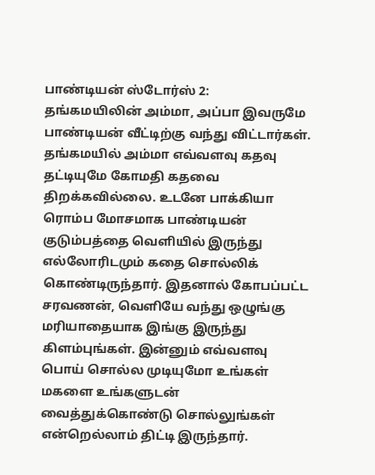பாண்டியன் ஸ்டோர்ஸ் 2:
தங்கமயிலின் அம்மா, அப்பா இவருமே பாண்டியன் வீட்டிற்கு வந்து விட்டார்கள். தங்கமயில் அம்மா எவ்வளவு கதவு தட்டியுமே கோமதி கதவை திறக்கவில்லை. உடனே பாக்கியா ரொம்ப மோசமாக பாண்டியன் குடும்பத்தை வெளியில் இருந்து எல்லோரிடமும் கதை சொல்லிக் கொண்டிருந்தார். இதனால் கோபப்பட்ட சரவணன், வெளியே வந்து ஒழுங்கு மரியாதையாக இங்கு இருந்து கிளம்புங்கள். இன்னும் எவ்வளவு பொய் சொல்ல முடியுமோ உங்கள் மகளை உங்களுடன் வைத்துக்கொண்டு சொல்லுங்கள் என்றெல்லாம் திட்டி இருந்தார்.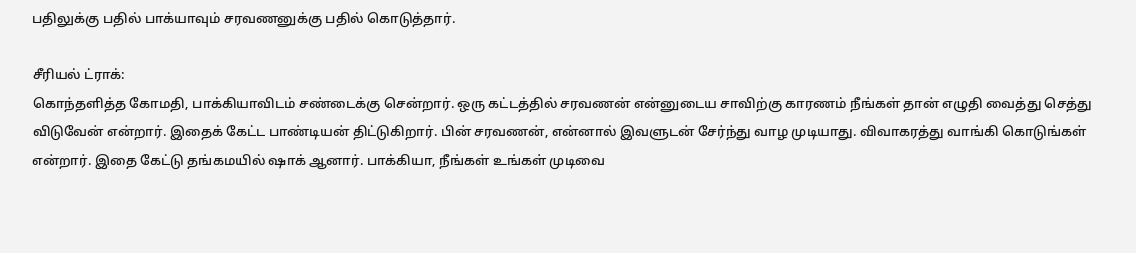பதிலுக்கு பதில் பாக்யாவும் சரவணனுக்கு பதில் கொடுத்தார்.

சீரியல் ட்ராக்:
கொந்தளித்த கோமதி, பாக்கியாவிடம் சண்டைக்கு சென்றார். ஒரு கட்டத்தில் சரவணன் என்னுடைய சாவிற்கு காரணம் நீங்கள் தான் எழுதி வைத்து செத்து விடுவேன் என்றார். இதைக் கேட்ட பாண்டியன் திட்டுகிறார். பின் சரவணன், என்னால் இவளுடன் சேர்ந்து வாழ முடியாது. விவாகரத்து வாங்கி கொடுங்கள் என்றார். இதை கேட்டு தங்கமயில் ஷாக் ஆனார். பாக்கியா, நீங்கள் உங்கள் முடிவை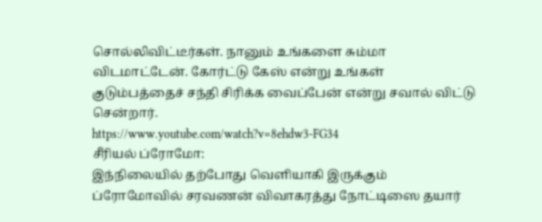சொல்லிவிட்டீர்கள். நானும் உங்களை சும்மா விடமாட்டேன். கோர்ட்டு கேஸ் என்று உங்கள் குடும்பத்தைச் சந்தி சிரிக்க வைப்பேன் என்று சவால் விட்டு சென்றார்.
https://www.youtube.com/watch?v=8ehdw3-FG34
சீரியல் ப்ரோமோ:
இந்நிலையில் தற்போது வெளியாகி இருக்கும் ப்ரோமோவில் சரவணன் விவாகரத்து நோட்டிஸை தயார்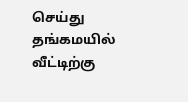செய்து தங்கமயில் வீட்டிற்கு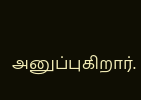அனுப்புகிறார்.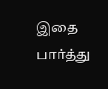இதை பார்த்து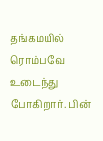தங்கமயில் ரொம்பவே உடைந்து போகிறார். பின்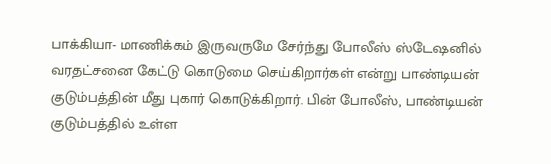பாக்கியா- மாணிக்கம் இருவருமே சேர்ந்து போலீஸ் ஸ்டேஷனில் வரதட்சனை கேட்டு கொடுமை செய்கிறார்கள் என்று பாண்டியன் குடும்பத்தின் மீது புகார் கொடுக்கிறார். பின் போலீஸ், பாண்டியன் குடும்பத்தில் உள்ள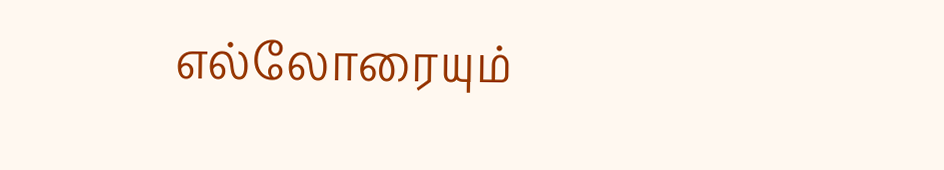எல்லோரையும்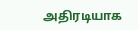அதிரடியாக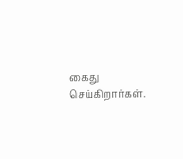கைது செய்கிறார்கள்.